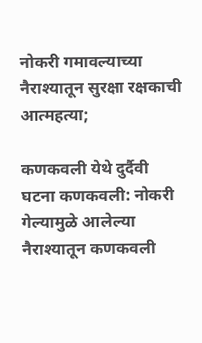नोकरी गमावल्याच्या नैराश्यातून सुरक्षा रक्षकाची आत्महत्या;

कणकवली येथे दुर्दैवी घटना कणकवली: नोकरी गेल्यामुळे आलेल्या नैराश्यातून कणकवली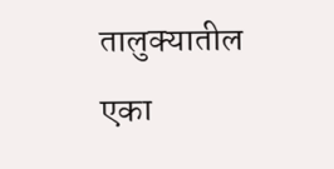तालुक्यातील एका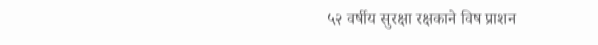५२ वर्षीय सुरक्षा रक्षकाने विष प्राशन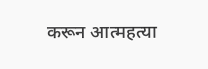करून आत्महत्या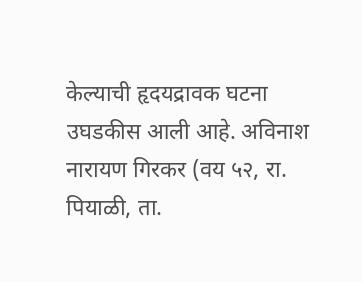केल्याची हृदयद्रावक घटना उघडकीस आली आहे. अविनाश नारायण गिरकर (वय ५२, रा. पियाळी, ता.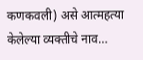कणकवली) असे आत्महत्या केलेल्या व्यक्तीचे नाव…